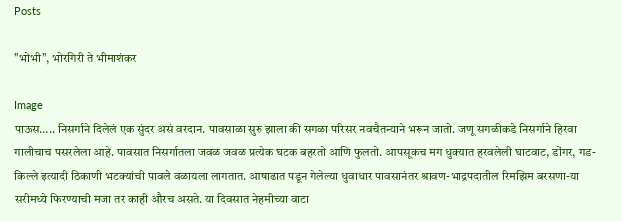Posts

"भोभी", भोरगिरी ते भीमाशंकर

Image
पाऊस….. निसर्गाने दिलेलं एक सुंदर असं वरदान. पावसाळा सुरु झाला की सगळा परिसर नवचैतन्याने भरून जातो. जणू सगळीकडे निसर्गाने हिरवा गालीचाच पसरलेला आहे. पावसात निसर्गातला जवळ जवळ प्रत्येक घटक बहरतो आणि फुलतो. आपसूकच मग धुक्यात हरवलेली घाटवाट, डोंगर, गड-किल्ले इत्यादी ठिकाणी भटक्यांची पावले वळायला लागतात. आषाढात पडून गेलेल्या धुवाधार पावसानंतर श्रावण-भाद्रपदातील रिमझिम बरसणा-या सरीमध्ये फिरण्याची मजा तर काही औरच असते. या दिवसात नेहमीच्या वाटा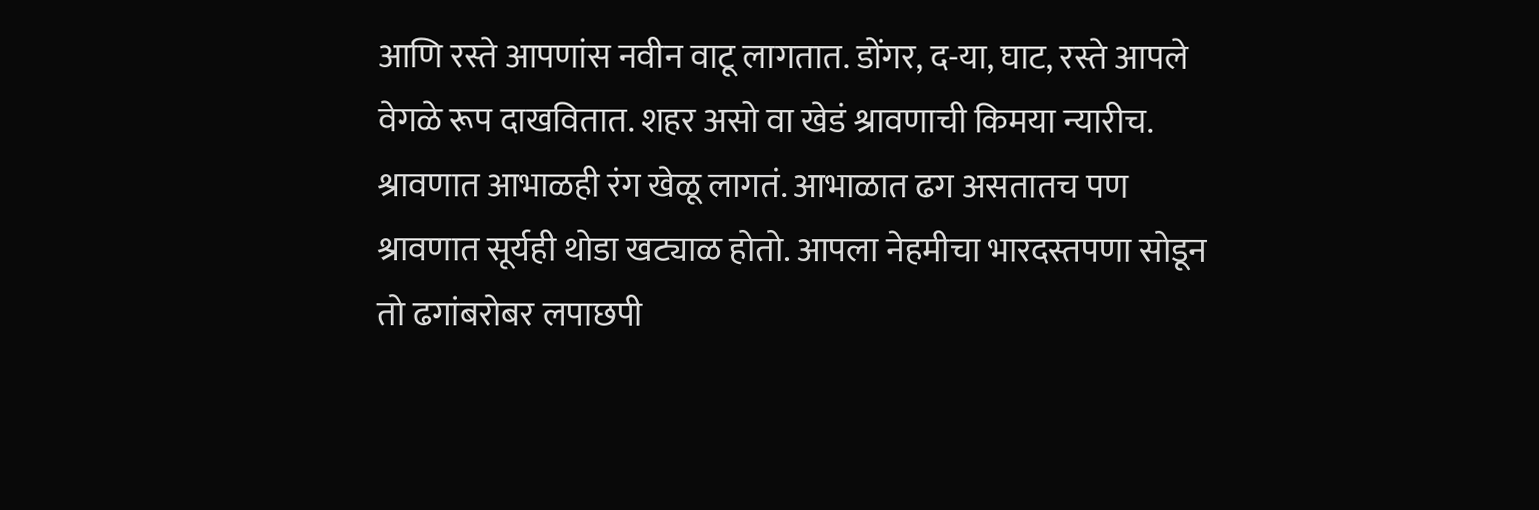आणि रस्ते आपणांस नवीन वाटू लागतात. डोंगर, द-या, घाट, रस्ते आपले वेगळे रूप दाखवितात. शहर असो वा खेडं श्रावणाची किमया न्यारीच. श्रावणात आभाळही रंग खेळू लागतं. आभाळात ढग असतातच पण श्रावणात सूर्यही थोडा खट्याळ होतो. आपला नेहमीचा भारदस्तपणा सोडून तो ढगांबरोबर लपाछपी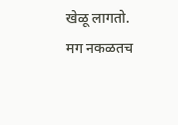खेळू लागतो. मग नकळतच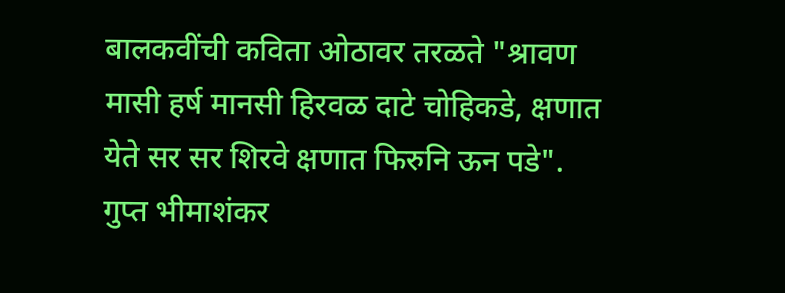बालकवींची कविता ओठावर तरळते "श्रावण मासी हर्ष मानसी हिरवळ दाटे चोहिकडे, क्षणात येते सर सर शिरवे क्षणात फिरुनि ऊन पडे". गुप्त भीमाशंकर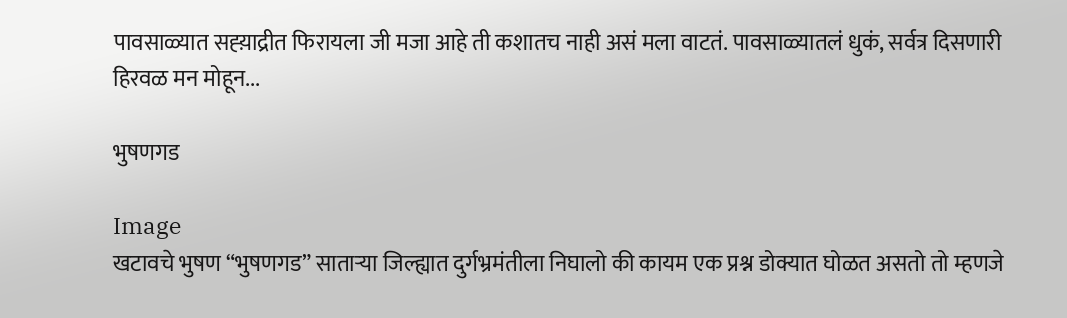पावसाळ्यात सह्य़ाद्रीत फिरायला जी मजा आहे ती कशातच नाही असं मला वाटतं. पावसाळ्यातलं धुकं, सर्वत्र दिसणारी हिरवळ मन मोहून...

भुषणगड

Image
खटावचे भुषण “भुषणगड” साताऱ्या जिल्ह्यात दुर्गभ्रमंतीला निघालो की कायम एक प्रश्न डोक्यात घोळत असतो तो म्हणजे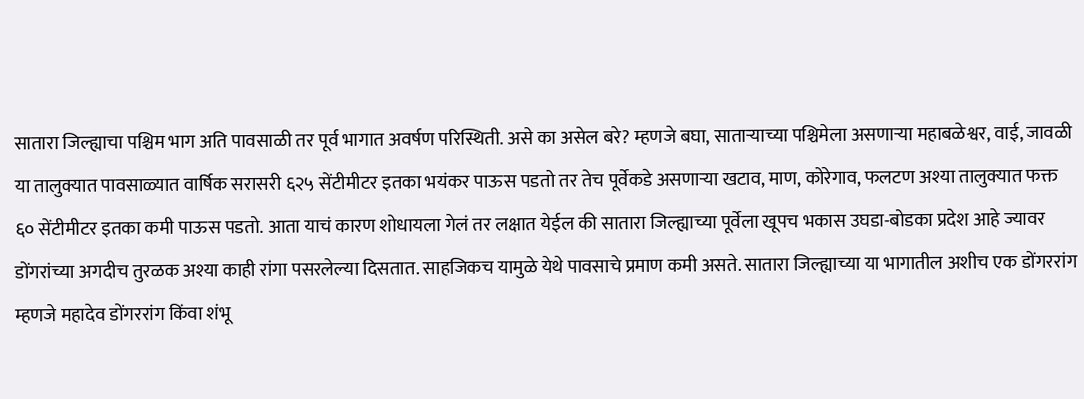सातारा जिल्ह्याचा पश्चिम भाग अति पावसाळी तर पूर्व भागात अवर्षण परिस्थिती. असे का असेल बरे? म्हणजे बघा, साताऱ्याच्या पश्चिमेला असणाऱ्या महाबळेश्वर, वाई, जावळी या तालुक्यात पावसाळ्यात वार्षिक सरासरी ६२५ सेंटीमीटर इतका भयंकर पाऊस पडतो तर तेच पूर्वेकडे असणाऱ्या खटाव, माण, कोरेगाव, फलटण अश्या तालुक्यात फक्त ६० सेंटीमीटर इतका कमी पाऊस पडतो. आता याचं कारण शोधायला गेलं तर लक्षात येईल की सातारा जिल्ह्याच्या पूर्वेला खूपच भकास उघडा-बोडका प्रदेश आहे ज्यावर डोंगरांच्या अगदीच तुरळक अश्या काही रांगा पसरलेल्या दिसतात. साहजिकच यामुळे येथे पावसाचे प्रमाण कमी असते. सातारा जिल्ह्याच्या या भागातील अशीच एक डोंगररांग म्हणजे महादेव डोंगररांग किंवा शंभू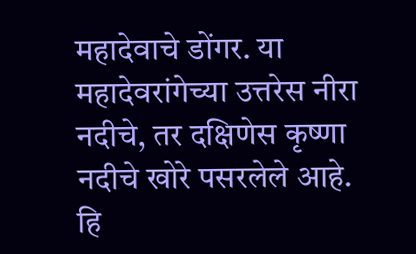महादेवाचे डोंगर. या महादेवरांगेच्या उत्तरेस नीरा नदीचे, तर दक्षिणेस कृष्णा नदीचे खोरे पसरलेले आहे. हि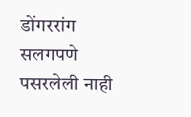डोंगररांग सलगपणे पसरलेली नाही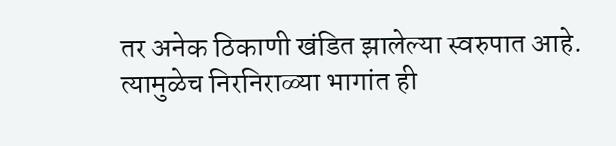तर अनेक ठिकाणी खंडित झालेल्या स्वरुपात आहे. त्यामुळेच निरनिराळ्या भागांत ही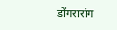डोंगरारांग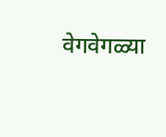वेगवेगळ्या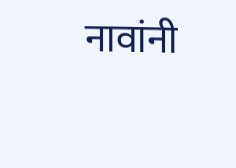नावांनी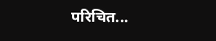परिचित...